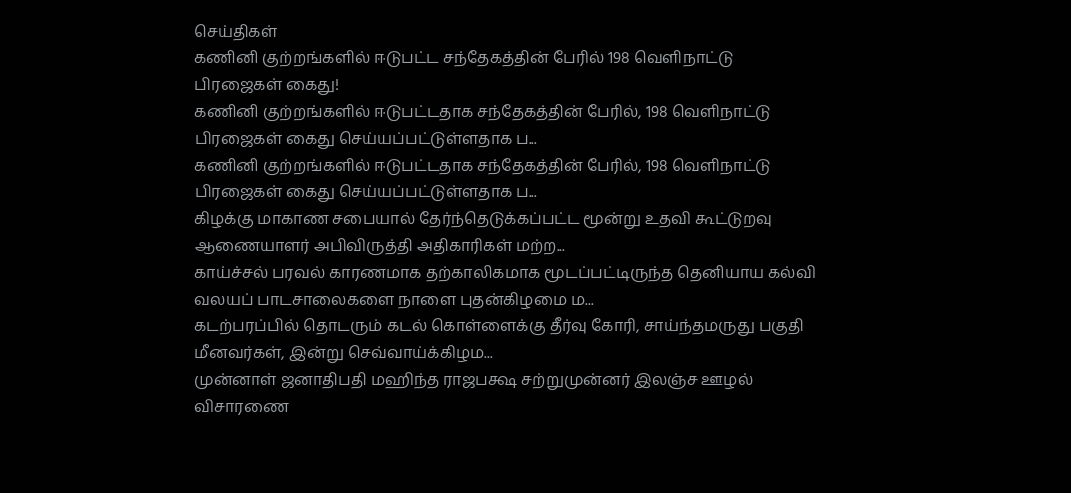செய்திகள்
கணினி குற்றங்களில் ஈடுபட்ட சந்தேகத்தின் பேரில் 198 வெளிநாட்டு பிரஜைகள் கைது!
கணினி குற்றங்களில் ஈடுபட்டதாக சந்தேகத்தின் பேரில், 198 வெளிநாட்டு பிரஜைகள் கைது செய்யப்பட்டுள்ளதாக ப...
கணினி குற்றங்களில் ஈடுபட்டதாக சந்தேகத்தின் பேரில், 198 வெளிநாட்டு பிரஜைகள் கைது செய்யப்பட்டுள்ளதாக ப...
கிழக்கு மாகாண சபையால் தேர்ந்தெடுக்கப்பட்ட மூன்று உதவி கூட்டுறவு ஆணையாளர் அபிவிருத்தி அதிகாரிகள் மற்ற...
காய்ச்சல் பரவல் காரணமாக தற்காலிகமாக மூடப்பட்டிருந்த தெனியாய கல்வி வலயப் பாடசாலைகளை நாளை புதன்கிழமை ம...
கடற்பரப்பில் தொடரும் கடல் கொள்ளைக்கு தீர்வு கோரி, சாய்ந்தமருது பகுதி மீனவர்கள், இன்று செவ்வாய்க்கிழம...
முன்னாள் ஜனாதிபதி மஹிந்த ராஜபக்ஷ சற்றுமுன்னர் இலஞ்ச ஊழல் விசாரணை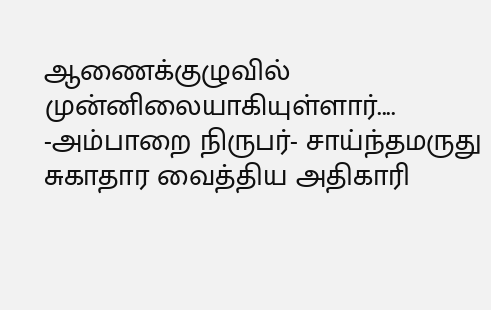ஆணைக்குழுவில் முன்னிலையாகியுள்ளார்....
-அம்பாறை நிருபர்- சாய்ந்தமருது சுகாதார வைத்திய அதிகாரி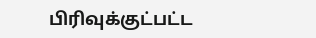பிரிவுக்குட்பட்ட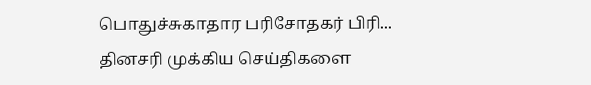பொதுச்சுகாதார பரிசோதகர் பிரி...
தினசரி முக்கிய செய்திகளை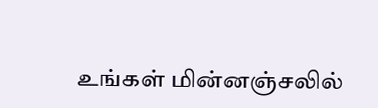உங்கள் மின்னஞ்சலில்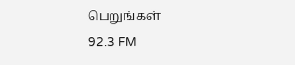பெறுங்கள்
92.3 FM